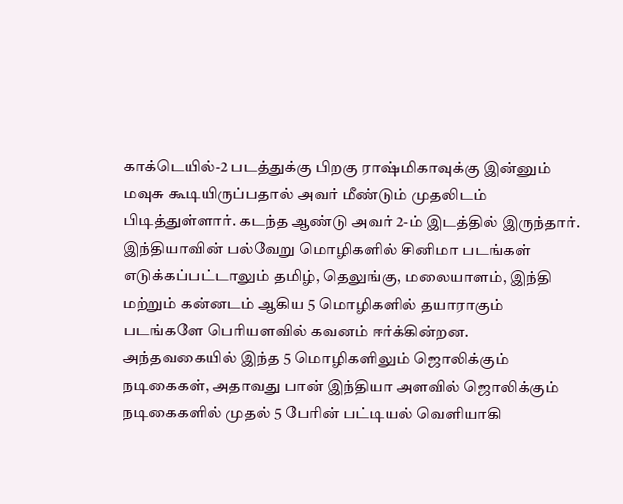காக்டெயில்-2 படத்துக்கு பிறகு ராஷ்மிகாவுக்கு இன்னும் மவுசு கூடியிருப்பதால் அவர் மீண்டும் முதலிடம் பிடித்துள்ளார். கடந்த ஆண்டு அவர் 2-ம் இடத்தில் இருந்தார்.
இந்தியாவின் பல்வேறு மொழிகளில் சினிமா படங்கள் எடுக்கப்பட்டாலும் தமிழ், தெலுங்கு, மலையாளம், இந்தி மற்றும் கன்னடம் ஆகிய 5 மொழிகளில் தயாராகும் படங்களே பெரியளவில் கவனம் ஈர்க்கின்றன.
அந்தவகையில் இந்த 5 மொழிகளிலும் ஜொலிக்கும் நடிகைகள், அதாவது பான் இந்தியா அளவில் ஜொலிக்கும் நடிகைகளில் முதல் 5 பேரின் பட்டியல் வெளியாகி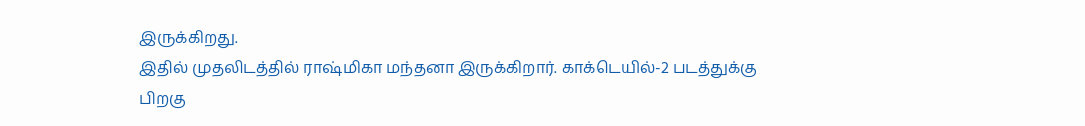இருக்கிறது.
இதில் முதலிடத்தில் ராஷ்மிகா மந்தனா இருக்கிறார். காக்டெயில்-2 படத்துக்கு பிறகு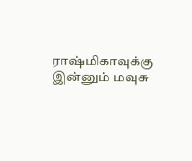ராஷ்மிகாவுக்கு இன்னும் மவுசு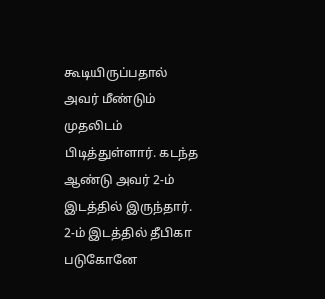கூடியிருப்பதால் அவர் மீண்டும் முதலிடம் பிடித்துள்ளார். கடந்த ஆண்டு அவர் 2-ம் இடத்தில் இருந்தார்.
2-ம் இடத்தில் தீபிகா படுகோனே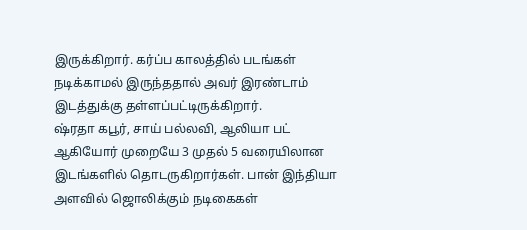இருக்கிறார். கர்ப்ப காலத்தில் படங்கள் நடிக்காமல் இருந்ததால் அவர் இரண்டாம் இடத்துக்கு தள்ளப்பட்டிருக்கிறார்.
ஷ்ரதா கபூர், சாய் பல்லவி, ஆலியா பட் ஆகியோர் முறையே 3 முதல் 5 வரையிலான இடங்களில் தொடருகிறார்கள். பான் இந்தியா அளவில் ஜொலிக்கும் நடிகைகள்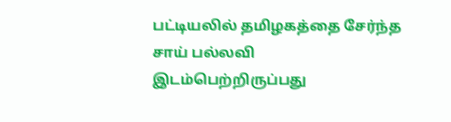பட்டியலில் தமிழகத்தை சேர்ந்த சாய் பல்லவி இடம்பெற்றிருப்பது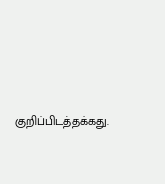குறிப்பிடத்தக்கது.